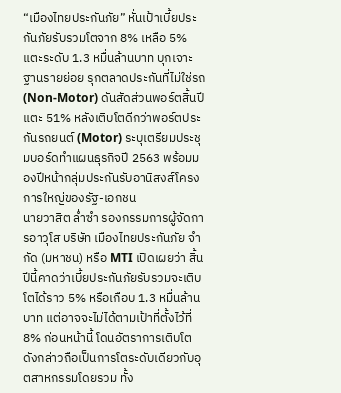“เมืองไทยประกันภัย” หั่นเป้าเบี้ยประกันภัยรับรวมโตจาก 8% เหลือ 5% แตะระดับ 1.3 หมื่นล้านบาท บุกเจาะฐานรายย่อย รุกตลาดประกันที่ไม่ใช่รถ (Non-Motor) ดันสัดส่วนพอร์ตสิ้นปีแตะ 51% หลังเติบโตดีกว่าพอร์ตประกันรถยนต์ (Motor) ระบุเตรียมประชุมบอร์ดทำแผนธุรกิจปี 2563 พร้อมมองปีหน้ากลุ่มประกันรับอานิสงส์โครงการใหญ่ของรัฐ-เอกชน
นายวาสิต ล่ำซำ รองกรรมการผู้จัดการอาวุโส บริษัท เมืองไทยประกันภัย จำกัด (มหาชน) หรือ MTI เปิดเผยว่า สิ้นปีนี้คาดว่าเบี้ยประกันภัยรับรวมจะเติบโตได้ราว 5% หรือเกือบ 1.3 หมื่นล้านบาท แต่อาจจะไม่ได้ตามเป้าที่ตั้งไว้ที่ 8% ก่อนหน้านี้ โดนอัตราการเติบโตดังกล่าวถือเป็นการโตระดับเดียวกับอุตสาหกรรมโดยรวม ทั้ง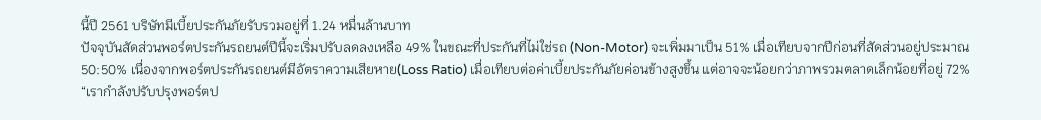นี้ปี 2561 บริษัทมีเบี้ยประกันภัยรับรวมอยู่ที่ 1.24 หมื่นล้านบาท
ปัจจุบันสัดส่วนพอร์ตประกันรถยนต์ปีนี้จะเริ่มปรับลดลงเหลือ 49% ในขณะที่ประกันที่ไม่ใช่รถ (Non-Motor) จะเพิ่มมาเป็น 51% เมื่อเทียบจากปีก่อนที่สัดส่วนอยู่ประมาณ 50:50% เนื่องจากพอร์ตประกันรถยนต์มีอัตราความเสียหาย(Loss Ratio) เมื่อเทียบต่อค่าเบี้ยประกันภัยค่อนข้างสูงขึ้น แต่อาจจะน้อยกว่าภาพรวมตลาดเล็กน้อยที่อยู่ 72%
“เรากำลังปรับปรุงพอร์ตป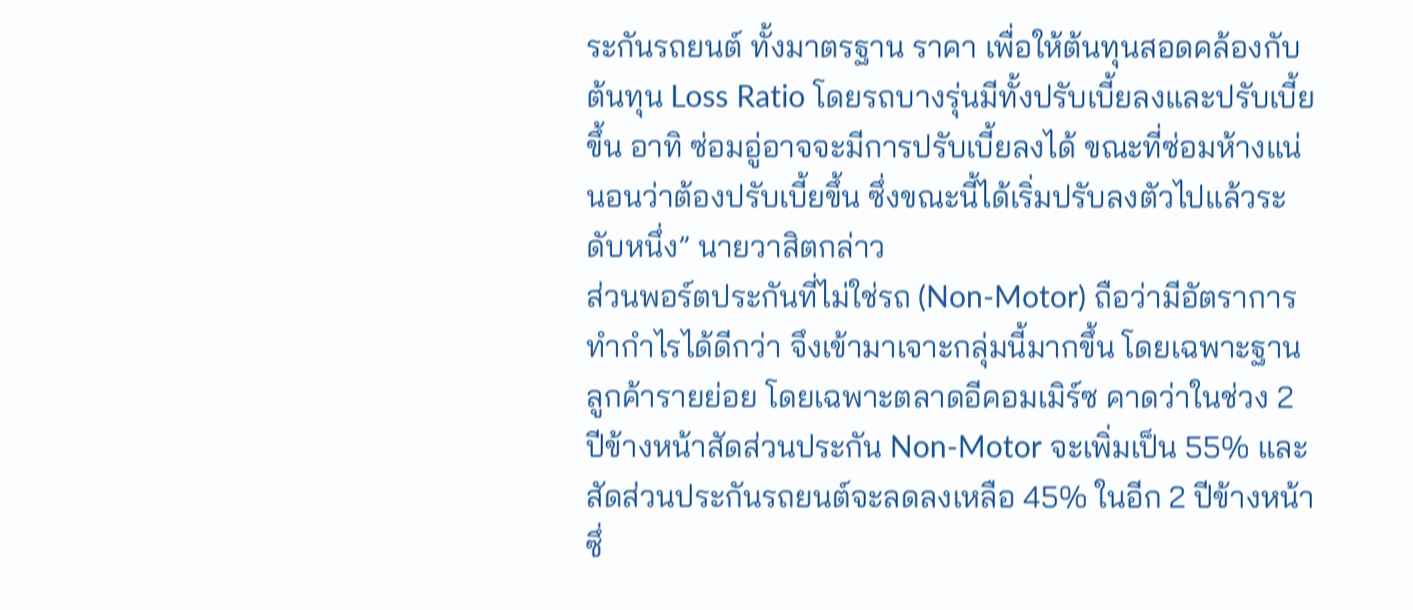ระกันรถยนต์ ทั้งมาตรฐาน ราคา เพื่อให้ต้นทุนสอดคล้องกับต้นทุน Loss Ratio โดยรถบางรุ่นมีทั้งปรับเบี้ยลงและปรับเบี้ยขึ้น อาทิ ซ่อมอู่อาจจะมีการปรับเบี้ยลงได้ ขณะที่ซ่อมห้างแน่นอนว่าต้องปรับเบี้ยขึ้น ซึ่งขณะนี้ได้เริ่มปรับลงตัวไปแล้วระดับหนึ่ง” นายวาสิตกล่าว
ส่วนพอร์ตประกันที่ไม่ใช่รถ (Non-Motor) ถือว่ามีอัตราการทำกำไรได้ดีกว่า จึงเข้ามาเจาะกลุ่มนี้มากขึ้น โดยเฉพาะฐานลูกค้ารายย่อย โดยเฉพาะตลาดอีคอมเมิร์ซ คาดว่าในช่วง 2 ปีข้างหน้าสัดส่วนประกัน Non-Motor จะเพิ่มเป็น 55% และสัดส่วนประกันรถยนต์จะลดลงเหลือ 45% ในอีก 2 ปีข้างหน้า ซึ่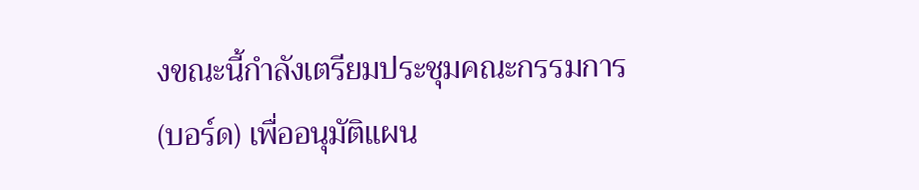งขณะนี้กำลังเตรียมประชุมคณะกรรมการ (บอร์ด) เพื่ออนุมัติแผน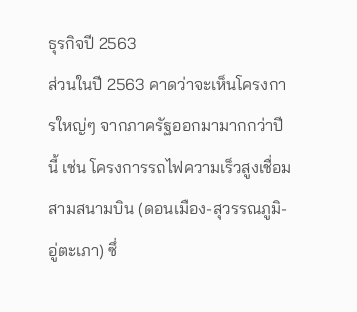ธุรกิจปี 2563
ส่วนในปี 2563 คาดว่าจะเห็นโครงการใหญ่ๆ จากภาครัฐออกมามากกว่าปีนี้ เช่น โครงการรถไฟความเร็วสูงเชื่อมสามสนามบิน (ดอนเมือง-สุวรรณภูมิ-อู่ตะเภา) ซึ่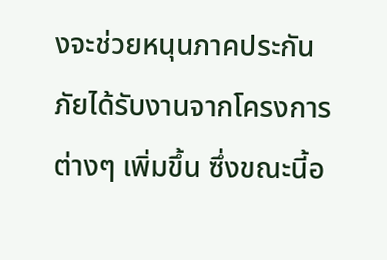งจะช่วยหนุนภาคประกันภัยได้รับงานจากโครงการต่างๆ เพิ่มขึ้น ซึ่งขณะนี้อ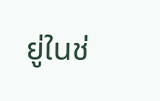ยู่ในช่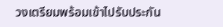วงเตรียมพร้อมเข้าไปรับประกัน